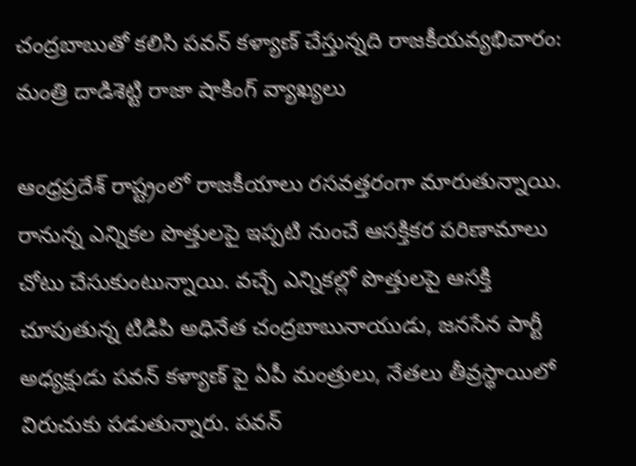చంద్రబాబుతో కలిసి పవన్ కళ్యాణ్ చేస్తున్నది రాజకీయవ్యభిచారం: మంత్రి దాడిశెట్టి రాజా షాకింగ్ వ్యాఖ్యలు

ఆంధ్రప్రదేశ్ రాష్ట్రంలో రాజకీయాలు రసవత్తరంగా మారుతున్నాయి. రానున్న ఎన్నికల పొత్తులపై ఇప్పటి నుంచే ఆసక్తికర పరిణామాలు చోటు చేసుకుంటున్నాయి. వచ్చే ఎన్నికల్లో పొత్తులపై ఆసక్తి చూపుతున్న టిడిపి అధినేత చంద్రబాబునాయుడు, జనసేన పార్టీ అధ్యక్షుడు పవన్ కళ్యాణ్ పై ఏపీ మంత్రులు, నేతలు తీవ్రస్థాయిలో విరుచుకు పడుతున్నారు. పవన్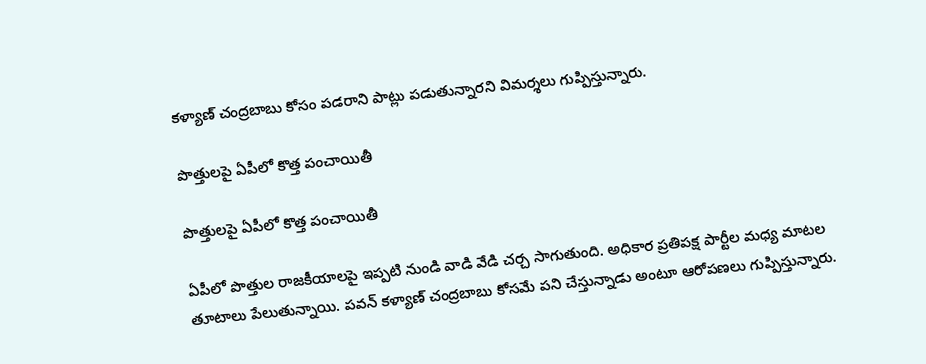కళ్యాణ్ చంద్రబాబు కోసం పడరాని పాట్లు పడుతున్నారని విమర్శలు గుప్పిస్తున్నారు.

పొత్తులపై ఏపీలో కొత్త పంచాయితీ

పొత్తులపై ఏపీలో కొత్త పంచాయితీ

ఏపీలో పొత్తుల రాజకీయాలపై ఇప్పటి నుండి వాడి వేడి చర్చ సాగుతుంది. అధికార ప్రతిపక్ష పార్టీల మధ్య మాటల తూటాలు పేలుతున్నాయి. పవన్ కళ్యాణ్ చంద్రబాబు కోసమే పని చేస్తున్నాడు అంటూ ఆరోపణలు గుప్పిస్తున్నారు.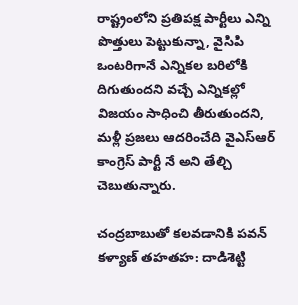రాష్ట్రంలోని ప్రతిపక్ష పార్టీలు ఎన్ని పొత్తులు పెట్టుకున్నా, వైసిపి ఒంటరిగానే ఎన్నికల బరిలోకి దిగుతుందని వచ్చే ఎన్నికల్లో విజయం సాధించి తీరుతుందని, మళ్లీ ప్రజలు ఆదరించేది వైఎస్ఆర్ కాంగ్రెస్ పార్టీ నే అని తేల్చి చెబుతున్నారు.

చంద్రబాబుతో కలవడానికి పవన్ కళ్యాణ్ తహతహ: దాడిశెట్టి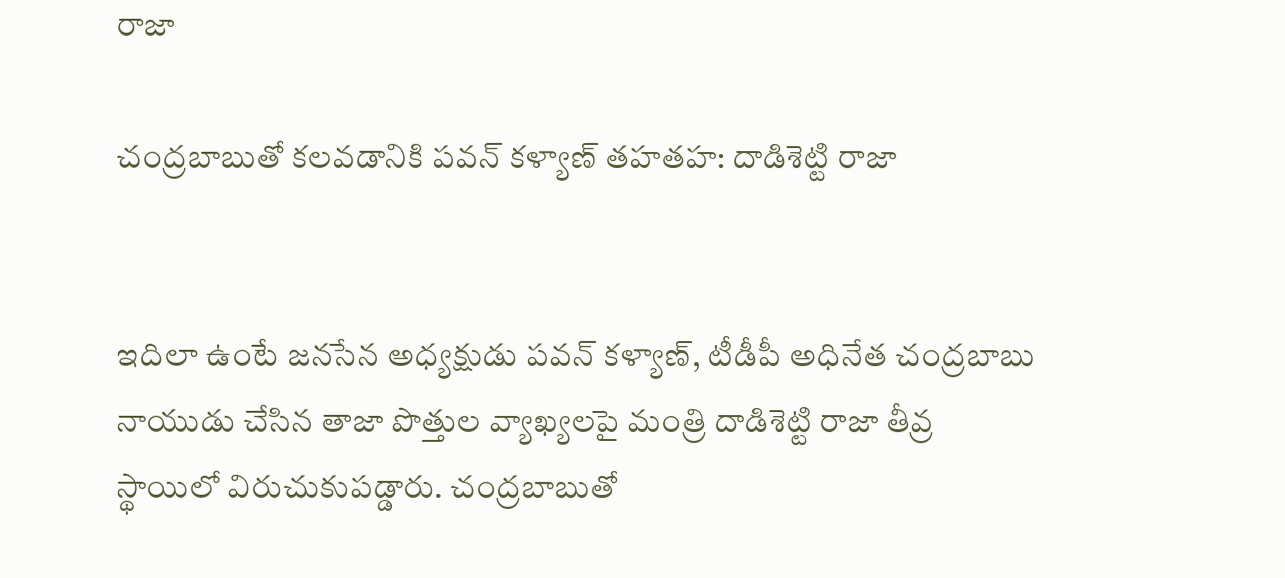రాజా

చంద్రబాబుతో కలవడానికి పవన్ కళ్యాణ్ తహతహ: దాడిశెట్టి రాజా


ఇదిలా ఉంటే జనసేన అధ్యక్షుడు పవన్ కళ్యాణ్, టీడీపీ అధినేత చంద్రబాబు నాయుడు చేసిన తాజా పొత్తుల వ్యాఖ్యలపై మంత్రి దాడిశెట్టి రాజా తీవ్ర స్థాయిలో విరుచుకుపడ్డారు. చంద్రబాబుతో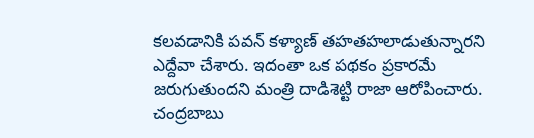కలవడానికి పవన్ కళ్యాణ్ తహతహలాడుతున్నారని ఎద్దేవా చేశారు. ఇదంతా ఒక పథకం ప్రకారమే జరుగుతుందని మంత్రి దాడిశెట్టి రాజా ఆరోపించారు. చంద్రబాబు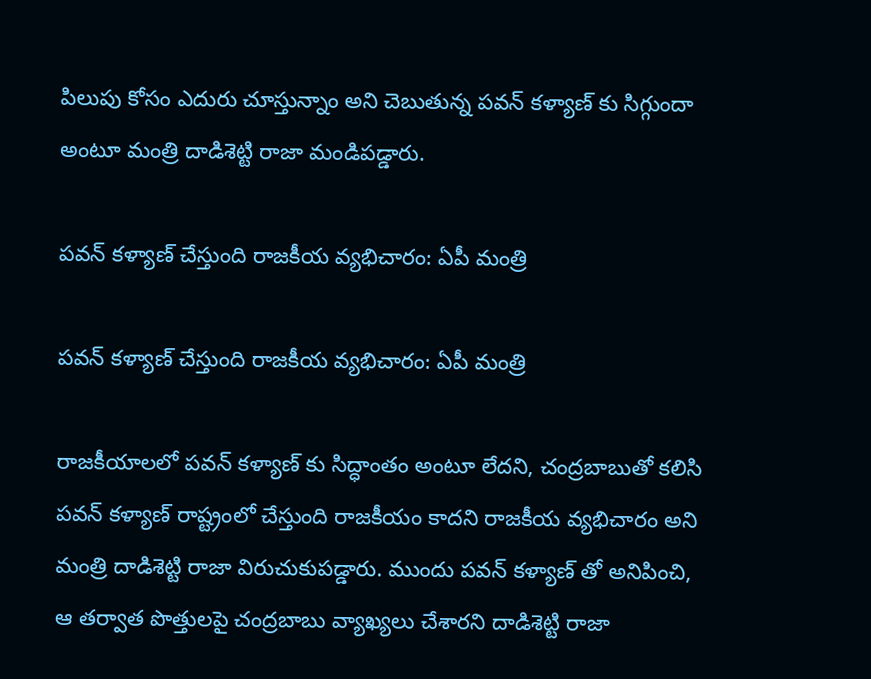పిలుపు కోసం ఎదురు చూస్తున్నాం అని చెబుతున్న పవన్ కళ్యాణ్ కు సిగ్గుందా అంటూ మంత్రి దాడిశెట్టి రాజా మండిపడ్డారు.

పవన్ కళ్యాణ్ చేస్తుంది రాజకీయ వ్యభిచారం: ఏపీ మంత్రి

పవన్ కళ్యాణ్ చేస్తుంది రాజకీయ వ్యభిచారం: ఏపీ మంత్రి

రాజకీయాలలో పవన్ కళ్యాణ్ కు సిద్ధాంతం అంటూ లేదని, చంద్రబాబుతో కలిసి పవన్ కళ్యాణ్ రాష్ట్రంలో చేస్తుంది రాజకీయం కాదని రాజకీయ వ్యభిచారం అని మంత్రి దాడిశెట్టి రాజా విరుచుకుపడ్డారు. ముందు పవన్ కళ్యాణ్ తో అనిపించి, ఆ తర్వాత పొత్తులపై చంద్రబాబు వ్యాఖ్యలు చేశారని దాడిశెట్టి రాజా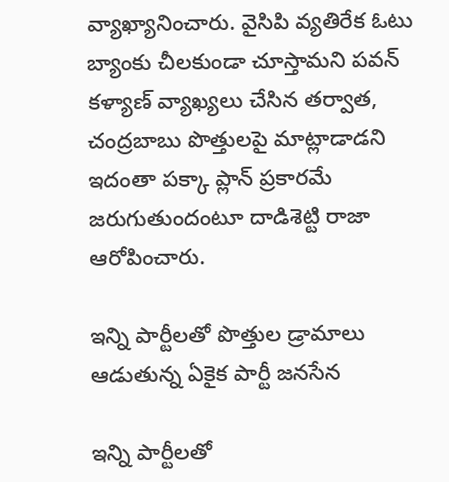వ్యాఖ్యానించారు. వైసిపి వ్యతిరేక ఓటు బ్యాంకు చీలకుండా చూస్తామని పవన్ కళ్యాణ్ వ్యాఖ్యలు చేసిన తర్వాత, చంద్రబాబు పొత్తులపై మాట్లాడాడని ఇదంతా పక్కా ప్లాన్ ప్రకారమే జరుగుతుందంటూ దాడిశెట్టి రాజా ఆరోపించారు.

ఇన్ని పార్టీలతో పొత్తుల డ్రామాలు ఆడుతున్న ఏకైక పార్టీ జనసేన

ఇన్ని పార్టీలతో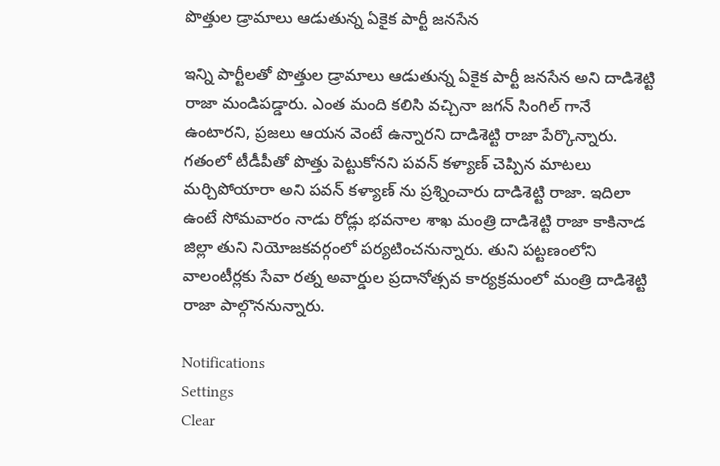పొత్తుల డ్రామాలు ఆడుతున్న ఏకైక పార్టీ జనసేన

ఇన్ని పార్టీలతో పొత్తుల డ్రామాలు ఆడుతున్న ఏకైక పార్టీ జనసేన అని దాడిశెట్టి రాజా మండిపడ్డారు. ఎంత మంది కలిసి వచ్చినా జగన్ సింగిల్ గానే ఉంటారని, ప్రజలు ఆయన వెంటే ఉన్నారని దాడిశెట్టి రాజా పేర్కొన్నారు. గతంలో టీడీపీతో పొత్తు పెట్టుకోనని పవన్ కళ్యాణ్ చెప్పిన మాటలు మర్చిపోయారా అని పవన్ కళ్యాణ్ ను ప్రశ్నించారు దాడిశెట్టి రాజా. ఇదిలా ఉంటే సోమవారం నాడు రోడ్లు భవనాల శాఖ మంత్రి దాడిశెట్టి రాజా కాకినాడ జిల్లా తుని నియోజకవర్గంలో పర్యటించనున్నారు. తుని పట్టణంలోని వాలంటీర్లకు సేవా రత్న అవార్డుల ప్రదానోత్సవ కార్యక్రమంలో మంత్రి దాడిశెట్టి రాజా పాల్గొననున్నారు.

Notifications
Settings
Clear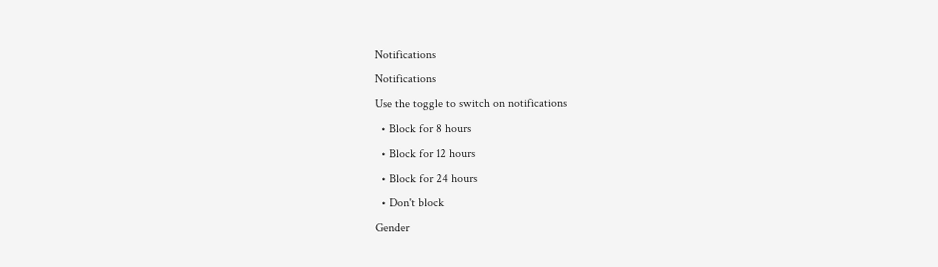Notifications
Notifications
Use the toggle to switch on notifications
  • Block for 8 hours
  • Block for 12 hours
  • Block for 24 hours
  • Don't block
Gender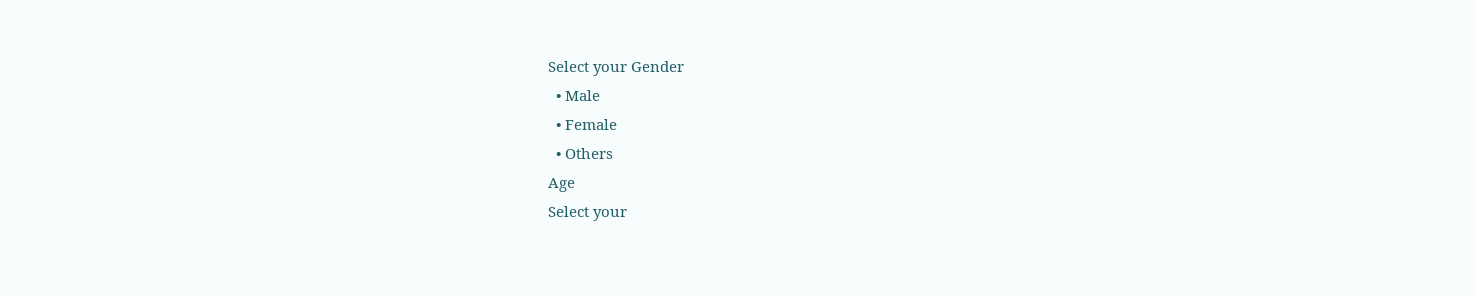Select your Gender
  • Male
  • Female
  • Others
Age
Select your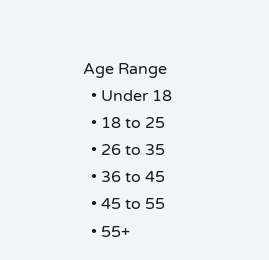Age Range
  • Under 18
  • 18 to 25
  • 26 to 35
  • 36 to 45
  • 45 to 55
  • 55+